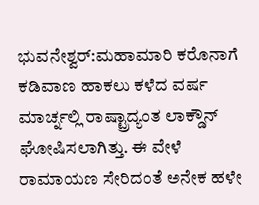ಭುವನೇಶ್ವರ್:ಮಹಾಮಾರಿ ಕರೊನಾಗೆ ಕಡಿವಾಣ ಹಾಕಲು ಕಳೆದ ವರ್ಷ ಮಾರ್ಚ್ನಲ್ಲಿ ರಾಷ್ಟ್ರಾದ್ಯಂತ ಲಾಕ್ಡೌನ್ ಘೋಷಿಸಲಾಗಿತ್ತು. ಈ ವೇಳೆ ರಾಮಾಯಣ ಸೇರಿದಂತೆ ಅನೇಕ ಹಳೇ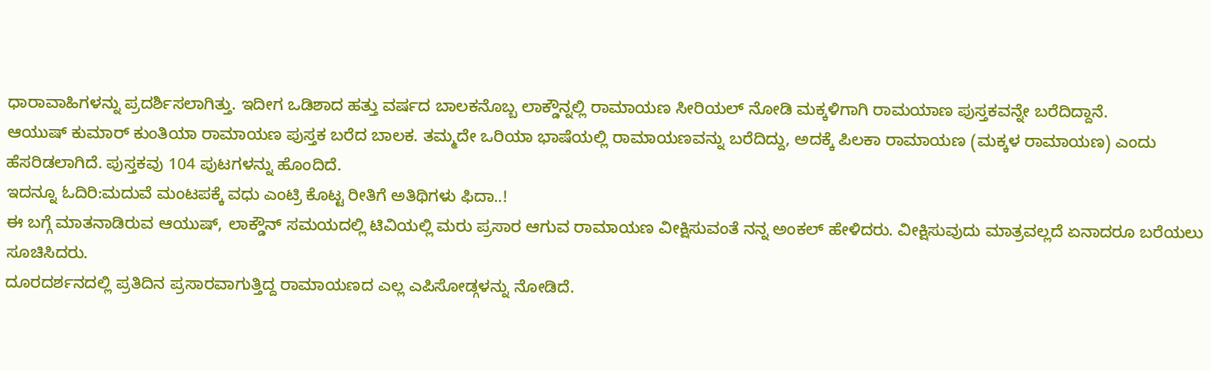ಧಾರಾವಾಹಿಗಳನ್ನು ಪ್ರದರ್ಶಿಸಲಾಗಿತ್ತು. ಇದೀಗ ಒಡಿಶಾದ ಹತ್ತು ವರ್ಷದ ಬಾಲಕನೊಬ್ಬ ಲಾಕ್ಡೌನ್ನಲ್ಲಿ ರಾಮಾಯಣ ಸೀರಿಯಲ್ ನೋಡಿ ಮಕ್ಕಳಿಗಾಗಿ ರಾಮಯಾಣ ಪುಸ್ತಕವನ್ನೇ ಬರೆದಿದ್ದಾನೆ.
ಆಯುಷ್ ಕುಮಾರ್ ಕುಂತಿಯಾ ರಾಮಾಯಣ ಪುಸ್ತಕ ಬರೆದ ಬಾಲಕ. ತಮ್ಮದೇ ಒರಿಯಾ ಭಾಷೆಯಲ್ಲಿ ರಾಮಾಯಣವನ್ನು ಬರೆದಿದ್ದು, ಅದಕ್ಕೆ ಪಿಲಕಾ ರಾಮಾಯಣ (ಮಕ್ಕಳ ರಾಮಾಯಣ) ಎಂದು ಹೆಸರಿಡಲಾಗಿದೆ. ಪುಸ್ತಕವು 104 ಪುಟಗಳನ್ನು ಹೊಂದಿದೆ.
ಇದನ್ನೂ ಓದಿರಿ:ಮದುವೆ ಮಂಟಪಕ್ಕೆ ವಧು ಎಂಟ್ರಿ ಕೊಟ್ಟ ರೀತಿಗೆ ಅತಿಥಿಗಳು ಫಿದಾ..!
ಈ ಬಗ್ಗೆ ಮಾತನಾಡಿರುವ ಆಯುಷ್, ಲಾಕ್ಡೌನ್ ಸಮಯದಲ್ಲಿ ಟಿವಿಯಲ್ಲಿ ಮರು ಪ್ರಸಾರ ಆಗುವ ರಾಮಾಯಣ ವೀಕ್ಷಿಸುವಂತೆ ನನ್ನ ಅಂಕಲ್ ಹೇಳಿದರು. ವೀಕ್ಷಿಸುವುದು ಮಾತ್ರವಲ್ಲದೆ ಏನಾದರೂ ಬರೆಯಲು ಸೂಚಿಸಿದರು.
ದೂರದರ್ಶನದಲ್ಲಿ ಪ್ರತಿದಿನ ಪ್ರಸಾರವಾಗುತ್ತಿದ್ದ ರಾಮಾಯಣದ ಎಲ್ಲ ಎಪಿಸೋಡ್ಗಳನ್ನು ನೋಡಿದೆ.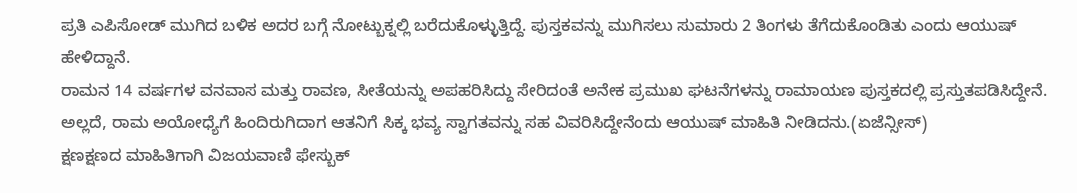ಪ್ರತಿ ಎಪಿಸೋಡ್ ಮುಗಿದ ಬಳಿಕ ಅದರ ಬಗ್ಗೆ ನೋಟ್ಬುಕ್ನಲ್ಲಿ ಬರೆದುಕೊಳ್ಳುತ್ತಿದ್ದೆ. ಪುಸ್ತಕವನ್ನು ಮುಗಿಸಲು ಸುಮಾರು 2 ತಿಂಗಳು ತೆಗೆದುಕೊಂಡಿತು ಎಂದು ಆಯುಷ್ ಹೇಳಿದ್ದಾನೆ.
ರಾಮನ 14 ವರ್ಷಗಳ ವನವಾಸ ಮತ್ತು ರಾವಣ, ಸೀತೆಯನ್ನು ಅಪಹರಿಸಿದ್ದು ಸೇರಿದಂತೆ ಅನೇಕ ಪ್ರಮುಖ ಘಟನೆಗಳನ್ನು ರಾಮಾಯಣ ಪುಸ್ತಕದಲ್ಲಿ ಪ್ರಸ್ತುತಪಡಿಸಿದ್ದೇನೆ. ಅಲ್ಲದೆ, ರಾಮ ಅಯೋಧ್ಯೆಗೆ ಹಿಂದಿರುಗಿದಾಗ ಆತನಿಗೆ ಸಿಕ್ಕ ಭವ್ಯ ಸ್ವಾಗತವನ್ನು ಸಹ ವಿವರಿಸಿದ್ದೇನೆಂದು ಆಯುಷ್ ಮಾಹಿತಿ ನೀಡಿದನು.(ಏಜೆನ್ಸೀಸ್)
ಕ್ಷಣಕ್ಷಣದ ಮಾಹಿತಿಗಾಗಿ ವಿಜಯವಾಣಿ ಫೇಸ್ಬುಕ್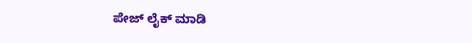ಪೇಜ್ ಲೈಕ್ ಮಾಡಿ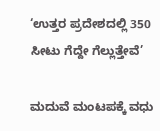‘ಉತ್ತರ ಪ್ರದೇಶದಲ್ಲಿ 350 ಸೀಟು ಗೆದ್ದೇ ಗೆಲ್ಲುತ್ತೇವೆ’

ಮದುವೆ ಮಂಟಪಕ್ಕೆ ವಧು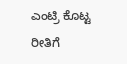ಎಂಟ್ರಿ ಕೊಟ್ಟ ರೀತಿಗೆ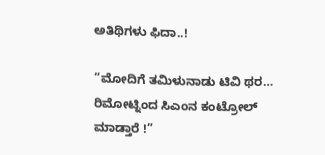ಅತಿಥಿಗಳು ಫಿದಾ..!

“ಮೋದಿಗೆ ತಮಿಳುನಾಡು ಟಿವಿ ಥರ… ರಿಮೋಟ್ನಿಂದ ಸಿಎಂನ ಕಂಟ್ರೋಲ್ ಮಾಡ್ತಾರೆ !”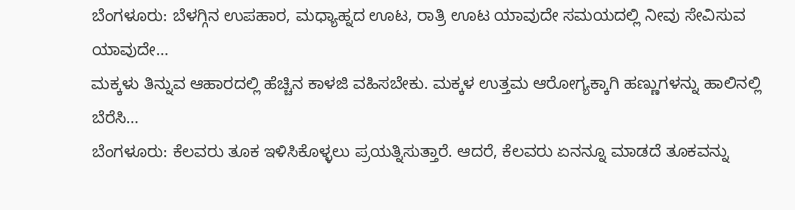ಬೆಂಗಳೂರು: ಬೆಳಗ್ಗಿನ ಉಪಹಾರ, ಮಧ್ಯಾಹ್ನದ ಊಟ, ರಾತ್ರಿ ಊಟ ಯಾವುದೇ ಸಮಯದಲ್ಲಿ ನೀವು ಸೇವಿಸುವ ಯಾವುದೇ…
ಮಕ್ಕಳು ತಿನ್ನುವ ಆಹಾರದಲ್ಲಿ ಹೆಚ್ಚಿನ ಕಾಳಜಿ ವಹಿಸಬೇಕು. ಮಕ್ಕಳ ಉತ್ತಮ ಆರೋಗ್ಯಕ್ಕಾಗಿ ಹಣ್ಣುಗಳನ್ನು ಹಾಲಿನಲ್ಲಿ ಬೆರೆಸಿ…
ಬೆಂಗಳೂರು: ಕೆಲವರು ತೂಕ ಇಳಿಸಿಕೊಳ್ಳಲು ಪ್ರಯತ್ನಿಸುತ್ತಾರೆ. ಆದರೆ, ಕೆಲವರು ಏನನ್ನೂ ಮಾಡದೆ ತೂಕವನ್ನು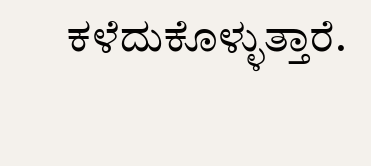ಕಳೆದುಕೊಳ್ಳುತ್ತಾರೆ.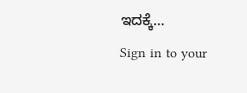ಇದಕ್ಕೆ…
Sign in to your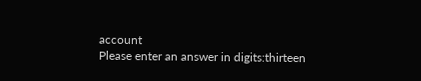account
Please enter an answer in digits:thirteen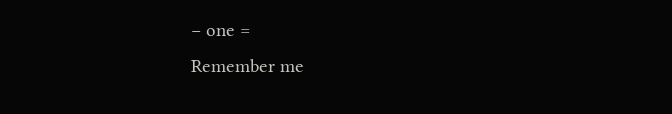− one =
Remember me